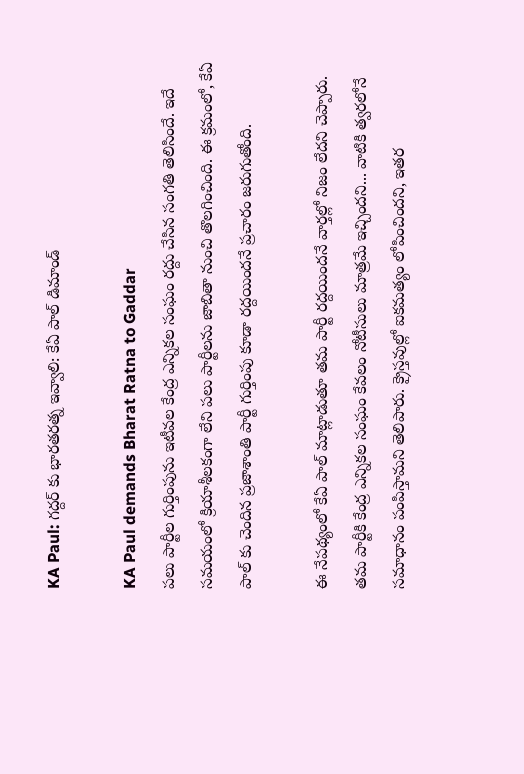KA Paul: గద్దర్ కు భారతరత్న ఇవ్వాలి: కేఏ పాల్ డిమాండ్

KA Paul demands Bharat Ratna to Gaddar
పలు పార్టీల గుర్తింపును ఇటీవల కేంద్ర ఎన్నికల సంఘం రద్దు చేసిన సంగతి తెలిసిందే. ఇదే సమయంలో క్రియాశీలకంగా లేని పలు పార్టీలను జాబితా నుంచి తొలగించింది. ఈ క్రమంలో, కేఏ పాల్ కు చెందిన ప్రజాశాంతి పార్టీ గుర్తింపు కూడా రద్దయిందనే ప్రచారం జరుగుతోంది.

ఈ నేపథ్యంలో కేఏ పాల్ మాట్లాడుతూ తమ పార్టీ రద్దయిందనే వార్తల్లో నిజం లేదని చెప్పారు. తమ పార్టీకి కేంద్ర ఎన్నికల సంఘం కేవలం నోటీసులు మాత్రమే ఇచ్చిందని... వాటికి త్వరలోనే సమాధానం పంపిస్తామని తెలిపారు. క్రైస్తవుల్లో ఐకమత్యం లోపించిందని, ఇతర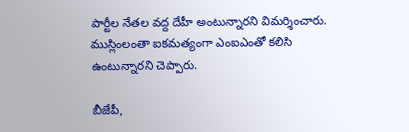పార్టీల నేతల వద్ద దేహీ అంటున్నారని విమర్శించారు. ముస్లింలంతా ఐకమత్యంగా ఎంఐఎంతో కలిసి ఉంటున్నారని చెప్పారు.

బీజేపీ,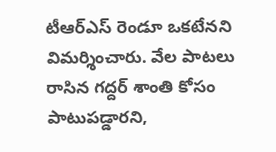టీఆర్ఎస్ రెండూ ఒకటేనని విమర్శించారు. వేల పాటలు రాసిన గద్దర్ శాంతి కోసం పాటుపడ్డారని,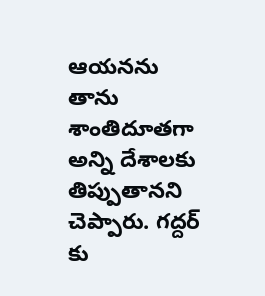ఆయనను తాను శాంతిదూతగా అన్ని దేశాలకు తిప్పుతానని చెప్పారు. గద్దర్ కు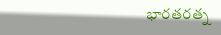భారతరత్న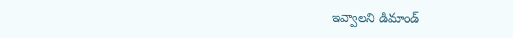ఇవ్వాలని డిమాండ్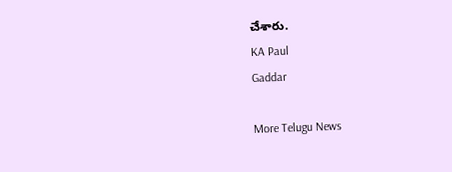చేశారు.
KA Paul
Gaddar

More Telugu News